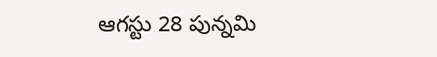ఆగస్టు 28 పున్నమి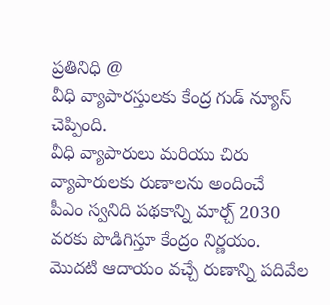ప్రతినిధి @
వీధి వ్యాపారస్తులకు కేంద్ర గుడ్ న్యూస్ చెప్పింది.
వీధి వ్యాపారులు మరియు చిరు వ్యాపారులకు రుణాలను అందించే
పీఎం స్వనిది పథకాన్ని మార్చ్ 2030 వరకు పొడిగిస్తూ కేంద్రం నిర్ణయం.
మొదటి ఆదాయం వచ్చే రుణాన్ని పదివేల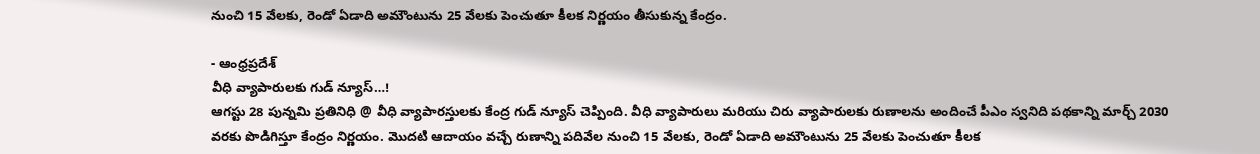నుంచి 15 వేలకు, రెండో ఏడాది అమౌంటును 25 వేలకు పెంచుతూ కీలక నిర్ణయం తీసుకున్న కేంద్రం.

- ఆంధ్రప్రదేశ్
వీధి వ్యాపారులకు గుడ్ న్యూస్…!
ఆగస్టు 28 పున్నమి ప్రతినిధి @ వీధి వ్యాపారస్తులకు కేంద్ర గుడ్ న్యూస్ చెప్పింది. వీధి వ్యాపారులు మరియు చిరు వ్యాపారులకు రుణాలను అందించే పీఎం స్వనిది పథకాన్ని మార్చ్ 2030 వరకు పొడిగిస్తూ కేంద్రం నిర్ణయం. మొదటి ఆదాయం వచ్చే రుణాన్ని పదివేల నుంచి 15 వేలకు, రెండో ఏడాది అమౌంటును 25 వేలకు పెంచుతూ కీలక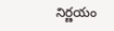నిర్ణయం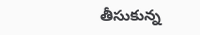తీసుకున్న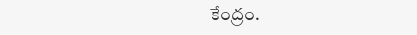కేంద్రం.